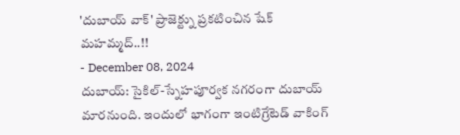'దుబాయ్ వాక్' ప్రాజెక్ట్ను ప్రకటించిన షేక్ మహమ్మద్..!!
- December 08, 2024
దుబాయ్: సైకిల్-స్నేహపూర్వక నగరంగా దుబాయ్ మారనుంది. ఇందులో భాగంగా ఇంటిగ్రేటెడ్ వాకింగ్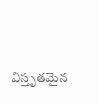విస్తృతమైన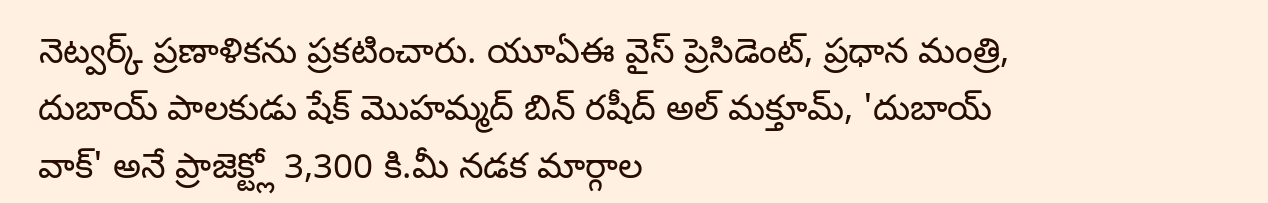నెట్వర్క్ ప్రణాళికను ప్రకటించారు. యూఏఈ వైస్ ప్రెసిడెంట్, ప్రధాన మంత్రి, దుబాయ్ పాలకుడు షేక్ మొహమ్మద్ బిన్ రషీద్ అల్ మక్తూమ్, 'దుబాయ్ వాక్' అనే ప్రాజెక్ట్లో 3,300 కి.మీ నడక మార్గాల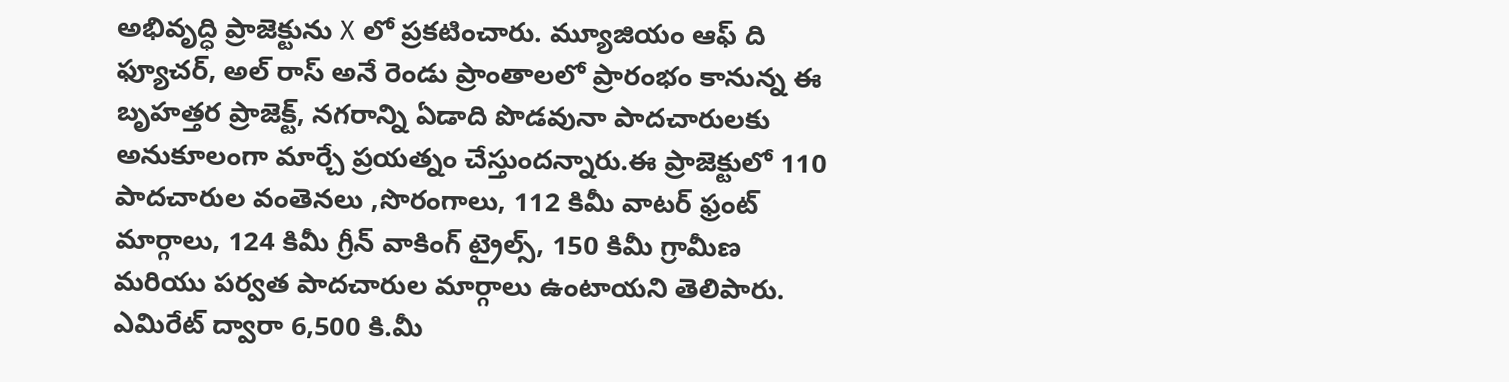అభివృద్ధి ప్రాజెక్టును X లో ప్రకటించారు. మ్యూజియం ఆఫ్ ది ఫ్యూచర్, అల్ రాస్ అనే రెండు ప్రాంతాలలో ప్రారంభం కానున్న ఈ బృహత్తర ప్రాజెక్ట్, నగరాన్ని ఏడాది పొడవునా పాదచారులకు అనుకూలంగా మార్చే ప్రయత్నం చేస్తుందన్నారు.ఈ ప్రాజెక్టులో 110 పాదచారుల వంతెనలు ,సొరంగాలు, 112 కిమీ వాటర్ ఫ్రంట్ మార్గాలు, 124 కిమీ గ్రీన్ వాకింగ్ ట్రైల్స్, 150 కిమీ గ్రామీణ మరియు పర్వత పాదచారుల మార్గాలు ఉంటాయని తెలిపారు. ఎమిరేట్ ద్వారా 6,500 కి.మీ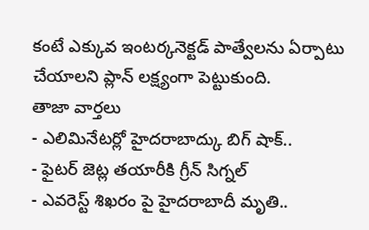కంటే ఎక్కువ ఇంటర్కనెక్టడ్ పాత్వేలను ఏర్పాటు చేయాలని ప్లాన్ లక్ష్యంగా పెట్టుకుంది.
తాజా వార్తలు
- ఎలిమినేటర్లో హైదరాబాద్కు బిగ్ షాక్..
- ఫైటర్ జెట్ల తయారీకి గ్రీన్ సిగ్నల్
- ఎవరెస్ట్ శిఖరం పై హైదరాబాదీ మృతి..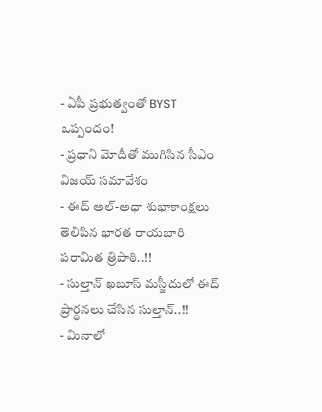- ఏపీ ప్రభుత్వంతో BYST ఒప్పందం!
- ప్రధాని మోదీతో ముగిసిన సీఎం విజయ్ సమావేశం
- ఈద్ అల్-అధా శుభాకాంక్షలు తెలిపిన భారత రాయబారి పరామిత త్రిపాఠి..!!
- సుల్తాన్ ఖబూస్ మస్జీదులో ఈద్ ప్రార్థనలు చేసిన సుల్తాన్..!!
- మినాలో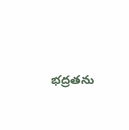భద్రతను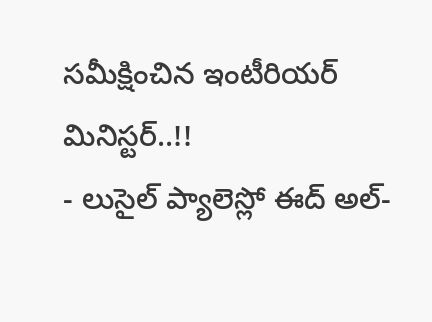సమీక్షించిన ఇంటీరియర్ మినిస్టర్..!!
- లుసైల్ ప్యాలెస్లో ఈద్ అల్-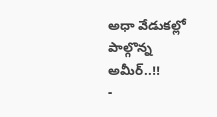అధా వేడుకల్లో పాల్గొన్న అమీర్..!!
-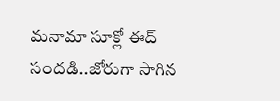మనామా సూక్లో ఈద్ సందడి..జోరుగా సాగిన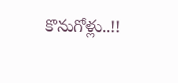కొనుగోళ్లు..!!